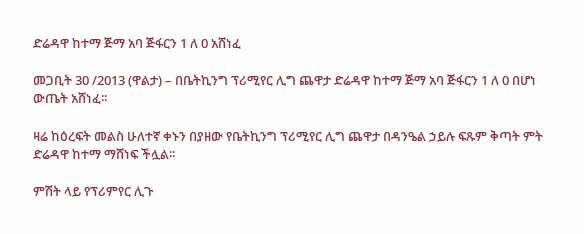ድሬዳዋ ከተማ ጅማ አባ ጅፋርን 1 ለ 0 አሸነፈ

መጋቢት 30 /2013 (ዋልታ) – በቤትኪንግ ፕሪሚየር ሊግ ጨዋታ ድሬዳዋ ከተማ ጅማ አባ ጅፋርን 1 ለ 0 በሆነ ውጤት አሸነፈ፡፡

ዛሬ ከዕረፍት መልስ ሁለተኛ ቀኑን በያዘው የቤትኪንግ ፕሪሚየር ሊግ ጨዋታ በዳንዔል ኃይሉ ፍጹም ቅጣት ምት ድሬዳዋ ከተማ ማሸነፍ ችሏል፡፡

ምሽት ላይ የፕሪምየር ሊጉ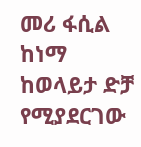መሪ ፋሲል ከነማ ከወላይታ ድቻ የሚያደርገው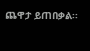ጨዋታ ይጠበቃል፡፡